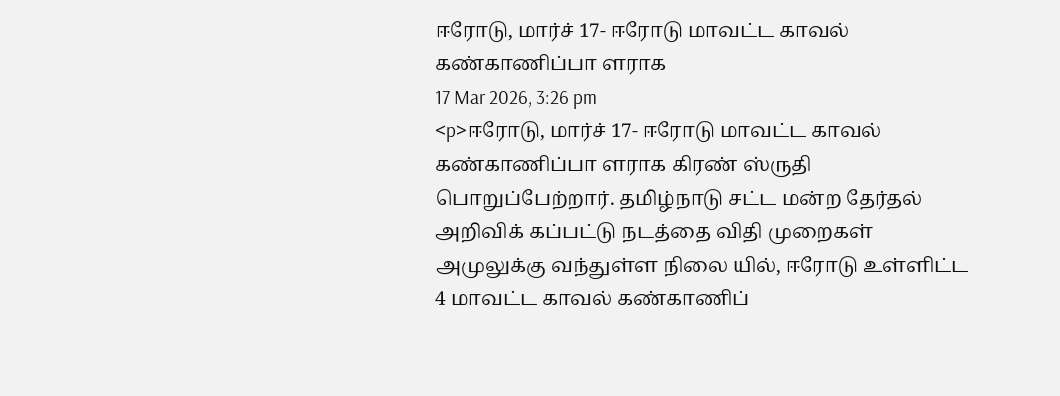ஈரோடு, மார்ச் 17- ஈரோடு மாவட்ட காவல் கண்காணிப்பா ளராக
17 Mar 2026, 3:26 pm
<p>ஈரோடு, மார்ச் 17- ஈரோடு மாவட்ட காவல் கண்காணிப்பா ளராக கிரண் ஸ்ருதி பொறுப்பேற்றார். தமிழ்நாடு சட்ட மன்ற தேர்தல் அறிவிக் கப்பட்டு நடத்தை விதி முறைகள் அமுலுக்கு வந்துள்ள நிலை யில், ஈரோடு உள்ளிட்ட 4 மாவட்ட காவல் கண்காணிப்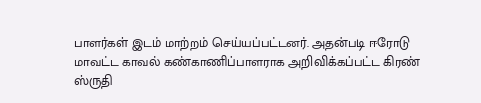பாளர்கள் இடம் மாற்றம் செய்யப்பட்டனர். அதன்படி ஈரோடு மாவட்ட காவல் கண்காணிப்பாளராக அறிவிக்கப்பட்ட கிரண் ஸ்ருதி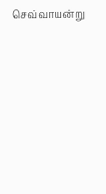செவ்வாயன்று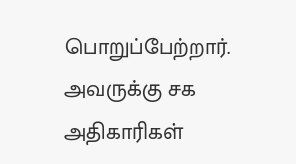பொறுப்பேற்றார். அவருக்கு சக அதிகாரிகள்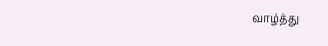வாழ்த்து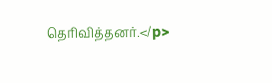தெரிவித்தனர்.</p>